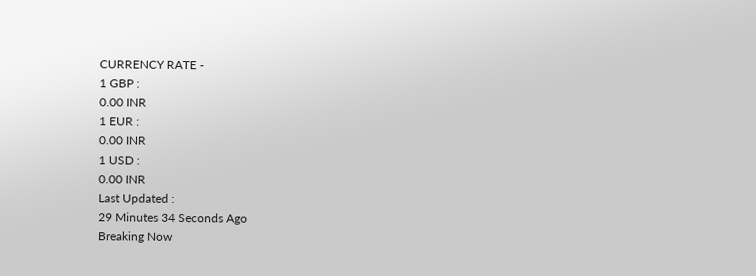CURRENCY RATE -
1 GBP :
0.00 INR
1 EUR :
0.00 INR
1 USD :
0.00 INR
Last Updated :
29 Minutes 34 Seconds Ago
Breaking Now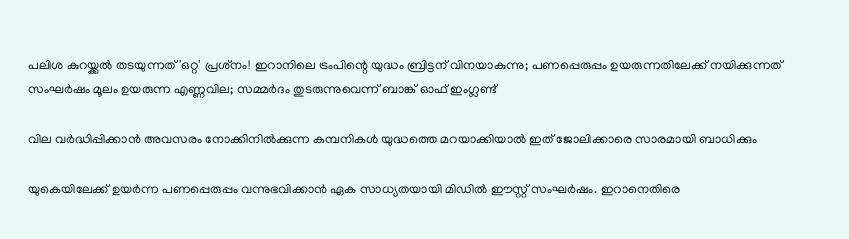പലിശ കുറയ്ക്കല്‍ തടയുന്നത് 'ഒറ്റ' പ്രശ്‌നം! ഇറാനിലെ ട്രംപിന്റെ യുദ്ധം ബ്രിട്ടന് വിനയാകുന്നു; പണപ്പെരുപ്പം ഉയരുന്നതിലേക്ക് നയിക്കുന്നത് സംഘര്‍ഷം മൂലം ഉയരുന്ന എണ്ണവില; സമ്മര്‍ദം തുടരുന്നുവെന്ന് ബാങ്ക് ഓഫ് ഇംഗ്ലണ്ട്

വില വര്‍ദ്ധിപ്പിക്കാന്‍ അവസരം നോക്കിനില്‍ക്കുന്ന കമ്പനികള്‍ യുദ്ധത്തെ മറയാക്കിയാല്‍ ഇത് ജോലിക്കാരെ സാരമായി ബാധിക്കും

യുകെയിലേക്ക് ഉയര്‍ന്ന പണപ്പെരുപ്പം വന്നുഭവിക്കാന്‍ ഏക സാധ്യതയായി മിഡില്‍ ഈസ്റ്റ് സംഘര്‍ഷം. ഇറാനെതിരെ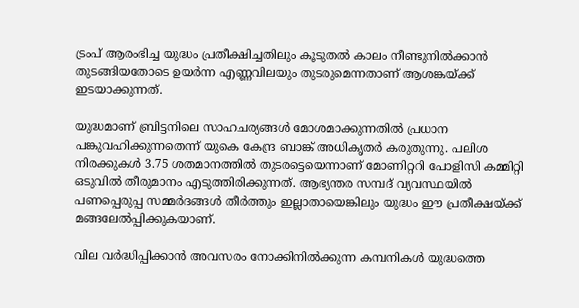ട്രംപ് ആരംഭിച്ച യുദ്ധം പ്രതീക്ഷിച്ചതിലും കൂടുതല്‍ കാലം നീണ്ടുനില്‍ക്കാന്‍ തുടങ്ങിയതോടെ ഉയര്‍ന്ന എണ്ണവിലയും തുടരുമെന്നതാണ് ആശങ്കയ്ക്ക് ഇടയാക്കുന്നത്.

യുദ്ധമാണ് ബ്രിട്ടനിലെ സാഹചര്യങ്ങള്‍ മോശമാക്കുന്നതില്‍ പ്രധാന പങ്കുവഹിക്കുന്നതെന്ന് യുകെ കേന്ദ്ര ബാങ്ക് അധികൃതര്‍ കരുതുന്നു. പലിശ നിരക്കുകള്‍ 3.75 ശതമാനത്തില്‍ തുടരട്ടെയെന്നാണ് മോണിറ്ററി പോളിസി കമ്മിറ്റി ഒടുവില്‍ തീരുമാനം എടുത്തിരിക്കുന്നത്. ആഭ്യന്തര സമ്പദ് വ്യവസ്ഥയില്‍ പണപ്പെരുപ്പ സമ്മര്‍ദങ്ങള്‍ തീര്‍ത്തും ഇല്ലാതായെങ്കിലും യുദ്ധം ഈ പ്രതീക്ഷയ്ക്ക് മങ്ങലേല്‍പ്പിക്കുകയാണ്.

വില വര്‍ദ്ധിപ്പിക്കാന്‍ അവസരം നോക്കിനില്‍ക്കുന്ന കമ്പനികള്‍ യുദ്ധത്തെ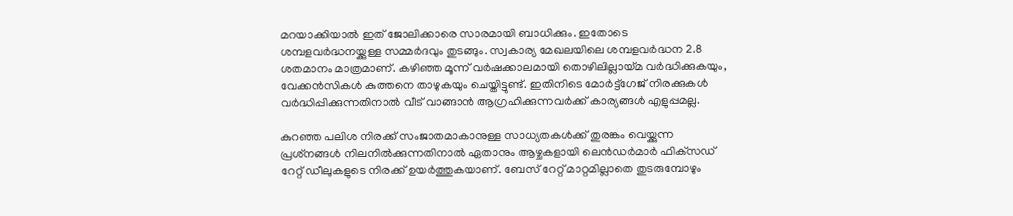മറയാക്കിയാല്‍ ഇത് ജോലിക്കാരെ സാരമായി ബാധിക്കും. ഇതോടെ ശമ്പളവര്‍ദ്ധനയ്ക്കുള്ള സമ്മര്‍ദവും തുടങ്ങും. സ്വകാര്യ മേഖലയിലെ ശമ്പളവര്‍ദ്ധന 2.8 ശതമാനം മാത്രമാണ്. കഴിഞ്ഞ മൂന്ന് വര്‍ഷക്കാലമായി തൊഴിലില്ലായ്മ വര്‍ദ്ധിക്കുകയും, വേക്കന്‍സികള്‍ കുത്തനെ താഴുകയും ചെയ്തിട്ടുണ്ട്. ഇതിനിടെ മോര്‍ട്ട്‌ഗേജ് നിരക്കുകള്‍ വര്‍ദ്ധിപ്പിക്കുന്നതിനാല്‍ വീട് വാങ്ങാന്‍ ആഗ്രഹിക്കുന്നവര്‍ക്ക് കാര്യങ്ങള്‍ എളുപ്പമല്ല.

കുറഞ്ഞ പലിശ നിരക്ക് സംജാതമാകാനുള്ള സാധ്യതകള്‍ക്ക് തുരങ്കം വെയ്ക്കുന്ന പ്രശ്‌നങ്ങള്‍ നിലനില്‍ക്കുന്നതിനാല്‍ ഏതാനും ആഴ്ചകളായി ലെന്‍ഡര്‍മാര്‍ ഫിക്‌സഡ് റേറ്റ് ഡീലുകളുടെ നിരക്ക് ഉയര്‍ത്തുകയാണ്. ബേസ് റേറ്റ് മാറ്റമില്ലാതെ തുടരുമ്പോഴും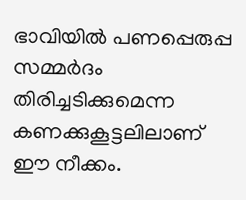ഭാവിയില്‍ പണപ്പെരുപ്പ സമ്മര്‍ദം തിരിച്ചടിക്കുമെന്ന കണക്കുകൂട്ടലിലാണ് ഈ നീക്കം.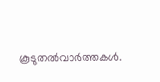കൂടുതല്‍വാര്‍ത്തകള്‍.